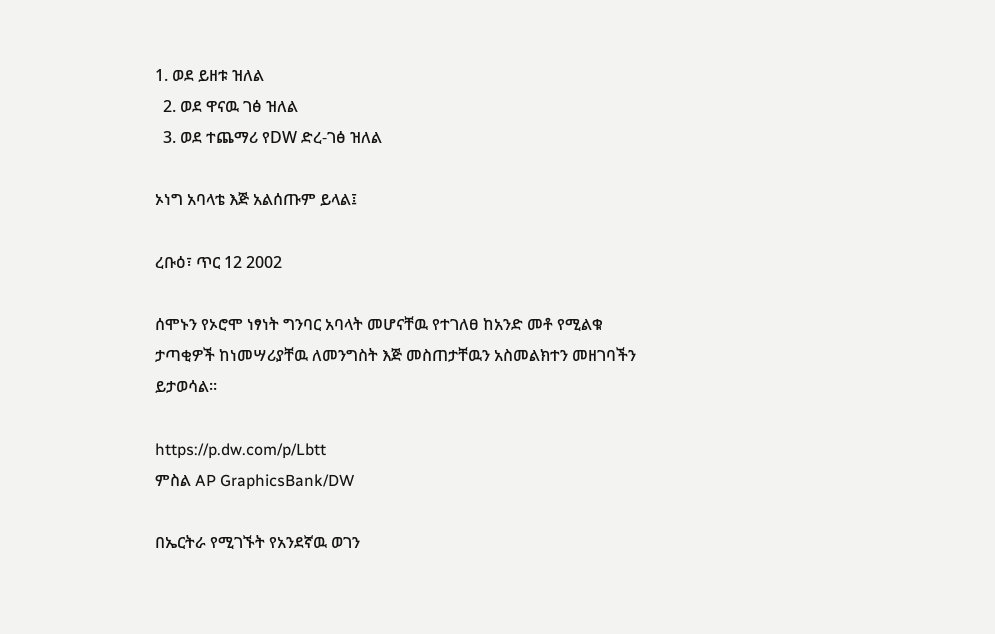1. ወደ ይዘቱ ዝለል
  2. ወደ ዋናዉ ገፅ ዝለል
  3. ወደ ተጨማሪ የDW ድረ-ገፅ ዝለል

ኦነግ አባላቴ እጅ አልሰጡም ይላል፤

ረቡዕ፣ ጥር 12 2002

ሰሞኑን የኦሮሞ ነፃነት ግንባር አባላት መሆናቸዉ የተገለፀ ከአንድ መቶ የሚልቁ ታጣቂዎች ከነመሣሪያቸዉ ለመንግስት እጅ መስጠታቸዉን አስመልክተን መዘገባችን ይታወሳል።

https://p.dw.com/p/Lbtt
ምስል AP GraphicsBank/DW

በኤርትራ የሚገኙት የአንደኛዉ ወገን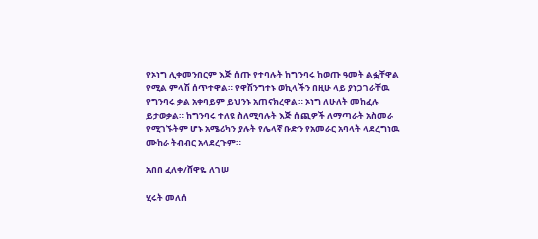የኦነግ ሊቀመንበርም እጅ ሰጡ የተባሉት ከግንባሩ ከወጡ ዓመት ልፏቸዋል የሚል ምላሽ ሰጥተዋል። የዋሽንግተኑ ወኪላችን በዚሁ ላይ ያነጋገራቸዉ የግንባሩ ቃል አቀባይም ይህንኑ አጠናክረዋል። ኦነግ ለሁለት መከፈሉ ይታወቃል። ከግንባሩ ተለዩ ስለሚባሉት እጅ ሰጪዎች ለማጣራት አስመራ የሚገኙትም ሆኑ አሜሪካን ያሉት የሌላኛ ቡድን የአመራር አባላት ላደረግነዉ ሙከራ ትብብር አላደረጉም።

አበበ ፈለቀ/ሸዋዬ ለገሠ

ሂሩት መለሰ